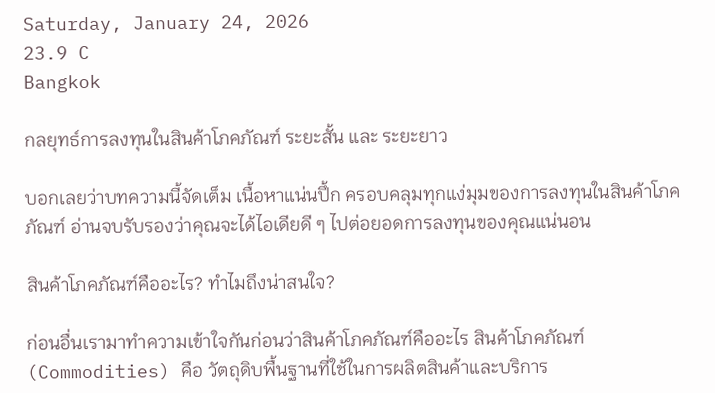Saturday, January 24, 2026
23.9 C
Bangkok

กลยุทธ์การลงทุนในสินค้าโภคภัณฑ์ ระยะสั้น และ ระยะยาว

บอกเลยว่าบทความนี้จัดเต็ม เนื้อหาแน่นปึ้ก ครอบคลุมทุกแง่มุมของการลงทุนในสินค้าโภคภัณฑ์ อ่านจบรับรองว่าคุณจะได้ไอเดียดี ๆ ไปต่อยอดการลงทุนของคุณแน่นอน

สินค้าโภคภัณฑ์คืออะไร? ทำไมถึงน่าสนใจ?

ก่อนอื่นเรามาทำความเข้าใจกันก่อนว่าสินค้าโภคภัณฑ์คืออะไร สินค้าโภคภัณฑ์ (Commodities) คือ วัตถุดิบพื้นฐานที่ใช้ในการผลิตสินค้าและบริการ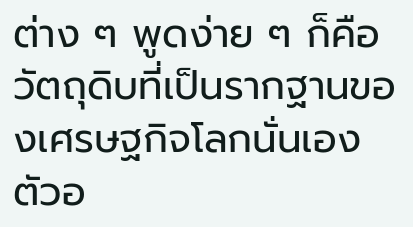ต่าง ๆ พูดง่าย ๆ ก็คือ วัตถุดิบที่เป็นรากฐานของเศรษฐกิจโลกนั่นเอง ตัวอ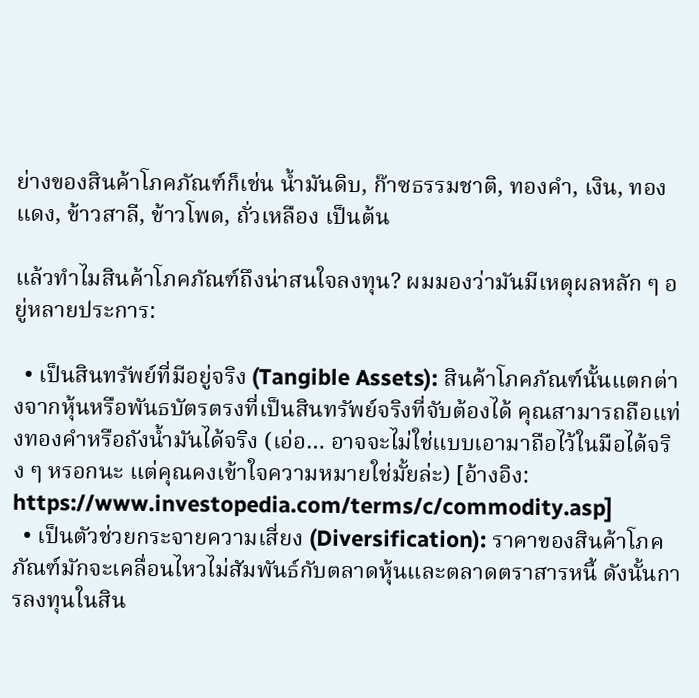ย่างของสินค้าโภคภัณฑ์ก็เช่น น้ำมันดิบ, ก๊าซธรรมชาติ, ทองคำ, เงิน, ทองแดง, ข้าวสาลี, ข้าวโพด, ถั่วเหลือง เป็นต้น

แล้วทำไมสินค้าโภคภัณฑ์ถึงน่าสนใจลงทุน? ผมมองว่ามันมีเหตุผลหลัก ๆ อยู่หลายประการ:

  • เป็นสินทรัพย์ที่มีอยู่จริง (Tangible Assets): สินค้าโภคภัณฑ์นั้นแตกต่างจากหุ้นหรือพันธบัตรตรงที่เป็นสินทรัพย์จริงที่จับต้องได้ คุณสามารถถือแท่งทองคำหรือถังน้ำมันได้จริง (เอ่อ… อาจจะไม่ใช่แบบเอามาถือไว้ในมือได้จริง ๆ หรอกนะ แต่คุณคงเข้าใจความหมายใช่มั้ยล่ะ) [อ้างอิง: https://www.investopedia.com/terms/c/commodity.asp]
  • เป็นตัวช่วยกระจายความเสี่ยง (Diversification): ราคาของสินค้าโภคภัณฑ์มักจะเคลื่อนไหวไม่สัมพันธ์กับตลาดหุ้นและตลาดตราสารหนี้ ดังนั้นการลงทุนในสิน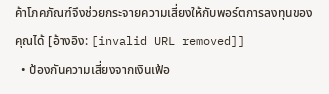ค้าโภคภัณฑ์จึงช่วยกระจายความเสี่ยงให้กับพอร์ตการลงทุนของคุณได้ [อ้างอิง: [invalid URL removed]]
  • ป้องกันความเสี่ยงจากเงินเฟ้อ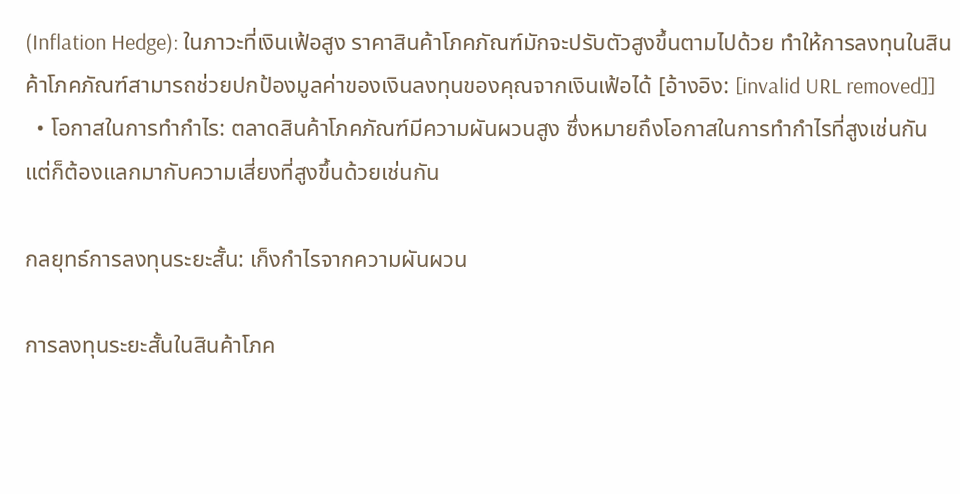(Inflation Hedge): ในภาวะที่เงินเฟ้อสูง ราคาสินค้าโภคภัณฑ์มักจะปรับตัวสูงขึ้นตามไปด้วย ทำให้การลงทุนในสินค้าโภคภัณฑ์สามารถช่วยปกป้องมูลค่าของเงินลงทุนของคุณจากเงินเฟ้อได้ [อ้างอิง: [invalid URL removed]]
  • โอกาสในการทำกำไร: ตลาดสินค้าโภคภัณฑ์มีความผันผวนสูง ซึ่งหมายถึงโอกาสในการทำกำไรที่สูงเช่นกัน แต่ก็ต้องแลกมากับความเสี่ยงที่สูงขึ้นด้วยเช่นกัน

กลยุทธ์การลงทุนระยะสั้น: เก็งกำไรจากความผันผวน

การลงทุนระยะสั้นในสินค้าโภค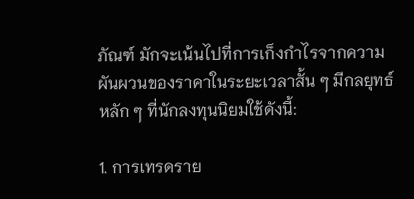ภัณฑ์ มักจะเน้นไปที่การเก็งกำไรจากความผันผวนของราคาในระยะเวลาสั้น ๆ มีกลยุทธ์หลัก ๆ ที่นักลงทุนนิยมใช้ดังนี้:

1. การเทรดราย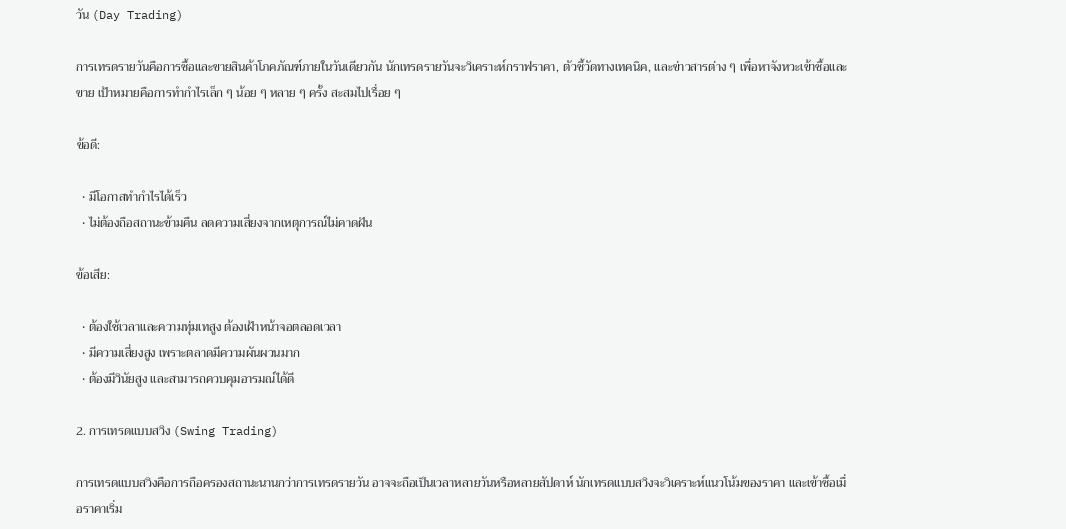วัน (Day Trading)

การเทรดรายวันคือการซื้อและขายสินค้าโภคภัณฑ์ภายในวันเดียวกัน นักเทรดรายวันจะวิเคราะห์กราฟราคา, ตัวชี้วัดทางเทคนิค, และข่าวสารต่าง ๆ เพื่อหาจังหวะเข้าซื้อและขาย เป้าหมายคือการทำกำไรเล็ก ๆ น้อย ๆ หลาย ๆ ครั้ง สะสมไปเรื่อย ๆ

ข้อดี:

  • มีโอกาสทำกำไรได้เร็ว
  • ไม่ต้องถือสถานะข้ามคืน ลดความเสี่ยงจากเหตุการณ์ไม่คาดฝัน

ข้อเสีย:

  • ต้องใช้เวลาและความทุ่มเทสูง ต้องเฝ้าหน้าจอตลอดเวลา
  • มีความเสี่ยงสูง เพราะตลาดมีความผันผวนมาก
  • ต้องมีวินัยสูง และสามารถควบคุมอารมณ์ได้ดี

2. การเทรดแบบสวิง (Swing Trading)

การเทรดแบบสวิงคือการถือครองสถานะนานกว่าการเทรดรายวัน อาจจะถือเป็นเวลาหลายวันหรือหลายสัปดาห์ นักเทรดแบบสวิงจะวิเคราะห์แนวโน้มของราคา และเข้าซื้อเมื่อราคาเริ่ม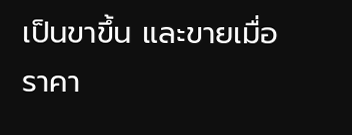เป็นขาขึ้น และขายเมื่อราคา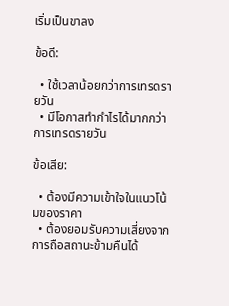เริ่มเป็นขาลง

ข้อดี:

  • ใช้เวลาน้อยกว่าการเทรดรายวัน
  • มีโอกาสทำกำไรได้มากกว่าการเทรดรายวัน

ข้อเสีย:

  • ต้องมีความเข้าใจในแนวโน้มของราคา
  • ต้องยอมรับความเสี่ยงจากการถือสถานะข้ามคืนได้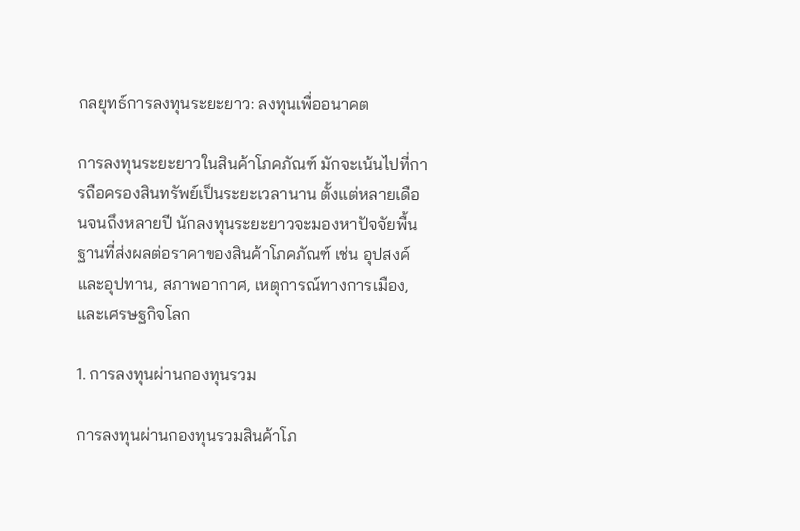กลยุทธ์การลงทุนระยะยาว: ลงทุนเพื่ออนาคต

การลงทุนระยะยาวในสินค้าโภคภัณฑ์ มักจะเน้นไปที่การถือครองสินทรัพย์เป็นระยะเวลานาน ตั้งแต่หลายเดือนจนถึงหลายปี นักลงทุนระยะยาวจะมองหาปัจจัยพื้นฐานที่ส่งผลต่อราคาของสินค้าโภคภัณฑ์ เช่น อุปสงค์และอุปทาน, สภาพอากาศ, เหตุการณ์ทางการเมือง, และเศรษฐกิจโลก

1. การลงทุนผ่านกองทุนรวม

การลงทุนผ่านกองทุนรวมสินค้าโภ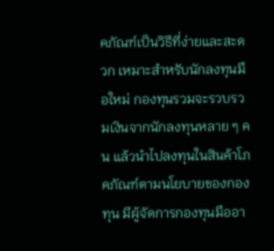คภัณฑ์เป็นวิธีที่ง่ายและสะดวก เหมาะสำหรับนักลงทุนมือใหม่ กองทุนรวมจะรวบรวมเงินจากนักลงทุนหลาย ๆ คน แล้วนำไปลงทุนในสินค้าโภคภัณฑ์ตามนโยบายของกองทุน มีผู้จัดการกองทุนมืออา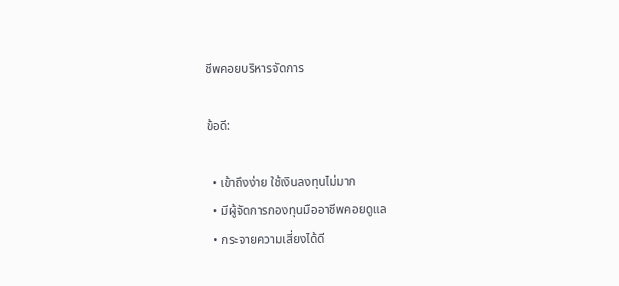ชีพคอยบริหารจัดการ

ข้อดี:

  • เข้าถึงง่าย ใช้เงินลงทุนไม่มาก
  • มีผู้จัดการกองทุนมืออาชีพคอยดูแล
  • กระจายความเสี่ยงได้ดี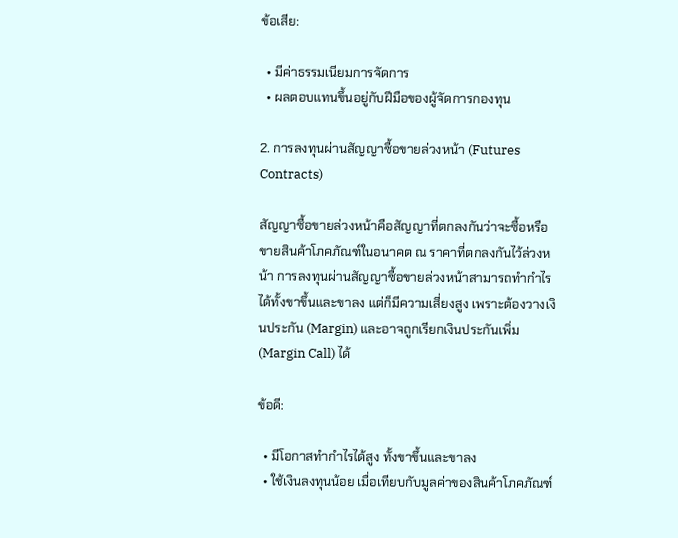ข้อเสีย:

  • มีค่าธรรมเนียมการจัดการ
  • ผลตอบแทนขึ้นอยู่กับฝีมือของผู้จัดการกองทุน

2. การลงทุนผ่านสัญญาซื้อขายล่วงหน้า (Futures Contracts)

สัญญาซื้อขายล่วงหน้าคือสัญญาที่ตกลงกันว่าจะซื้อหรือขายสินค้าโภคภัณฑ์ในอนาคต ณ ราคาที่ตกลงกันไว้ล่วงหน้า การลงทุนผ่านสัญญาซื้อขายล่วงหน้าสามารถทำกำไรได้ทั้งขาขึ้นและขาลง แต่ก็มีความเสี่ยงสูง เพราะต้องวางเงินประกัน (Margin) และอาจถูกเรียกเงินประกันเพิ่ม (Margin Call) ได้

ข้อดี:

  • มีโอกาสทำกำไรได้สูง ทั้งขาขึ้นและขาลง
  • ใช้เงินลงทุนน้อย เมื่อเทียบกับมูลค่าของสินค้าโภคภัณฑ์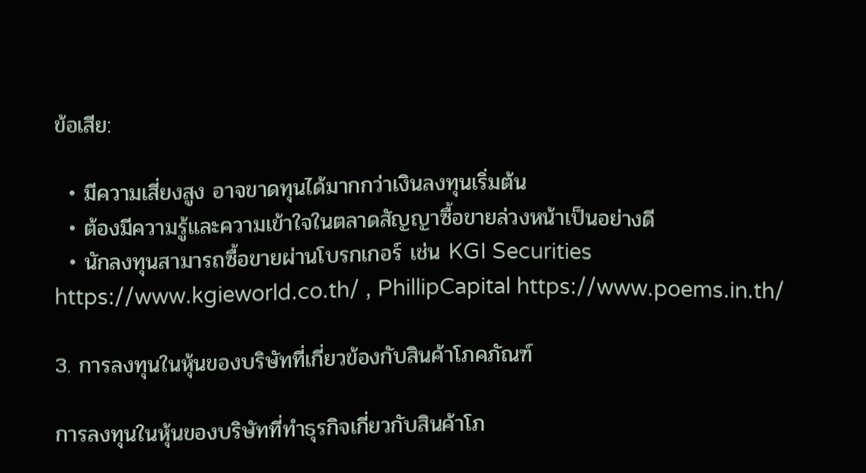ข้อเสีย:

  • มีความเสี่ยงสูง อาจขาดทุนได้มากกว่าเงินลงทุนเริ่มต้น
  • ต้องมีความรู้และความเข้าใจในตลาดสัญญาซื้อขายล่วงหน้าเป็นอย่างดี
  • นักลงทุนสามารถซื้อขายผ่านโบรกเกอร์ เช่น KGI Securities https://www.kgieworld.co.th/ , PhillipCapital https://www.poems.in.th/

3. การลงทุนในหุ้นของบริษัทที่เกี่ยวข้องกับสินค้าโภคภัณฑ์

การลงทุนในหุ้นของบริษัทที่ทำธุรกิจเกี่ยวกับสินค้าโภ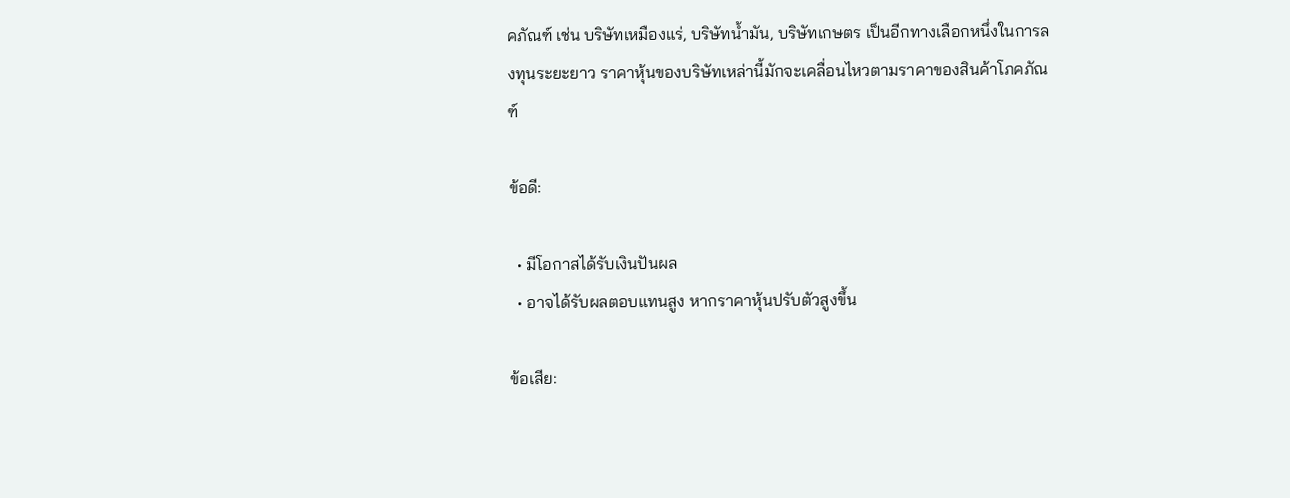คภัณฑ์ เช่น บริษัทเหมืองแร่, บริษัทน้ำมัน, บริษัทเกษตร เป็นอีกทางเลือกหนึ่งในการลงทุนระยะยาว ราคาหุ้นของบริษัทเหล่านี้มักจะเคลื่อนไหวตามราคาของสินค้าโภคภัณฑ์

ข้อดี:

  • มีโอกาสได้รับเงินปันผล
  • อาจได้รับผลตอบแทนสูง หากราคาหุ้นปรับตัวสูงขึ้น

ข้อเสีย: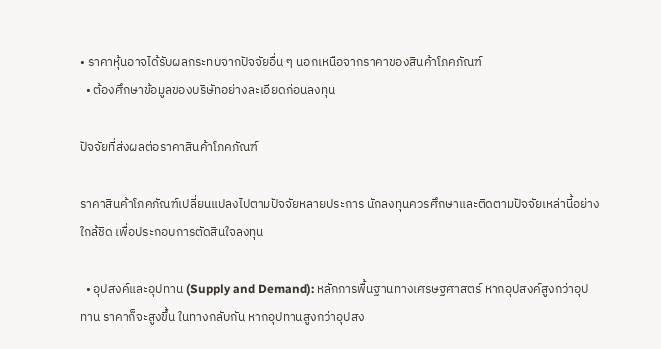• ราคาหุ้นอาจได้รับผลกระทบจากปัจจัยอื่น ๆ นอกเหนือจากราคาของสินค้าโภคภัณฑ์
  • ต้องศึกษาข้อมูลของบริษัทอย่างละเอียดก่อนลงทุน

ปัจจัยที่ส่งผลต่อราคาสินค้าโภคภัณฑ์

ราคาสินค้าโภคภัณฑ์เปลี่ยนแปลงไปตามปัจจัยหลายประการ นักลงทุนควรศึกษาและติดตามปัจจัยเหล่านี้อย่างใกล้ชิด เพื่อประกอบการตัดสินใจลงทุน

  • อุปสงค์และอุปทาน (Supply and Demand): หลักการพื้นฐานทางเศรษฐศาสตร์ หากอุปสงค์สูงกว่าอุปทาน ราคาก็จะสูงขึ้น ในทางกลับกัน หากอุปทานสูงกว่าอุปสง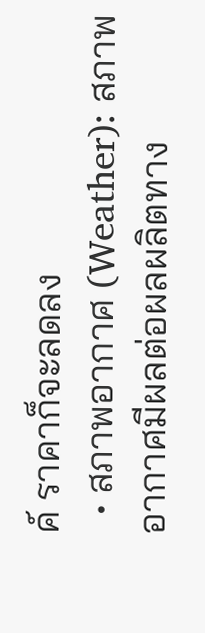ค์ ราคาก็จะลดลง
  • สภาพอากาศ (Weather): สภาพอากาศมีผลต่อผลผลิตทาง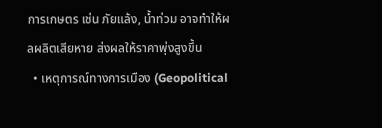การเกษตร เช่น ภัยแล้ง, น้ำท่วม อาจทำให้ผลผลิตเสียหาย ส่งผลให้ราคาพุ่งสูงขึ้น
  • เหตุการณ์ทางการเมือง (Geopolitical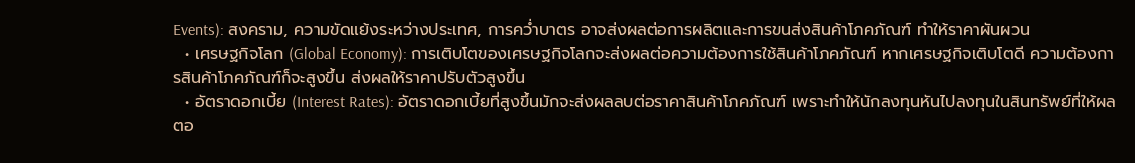Events): สงคราม, ความขัดแย้งระหว่างประเทศ, การคว่ำบาตร อาจส่งผลต่อการผลิตและการขนส่งสินค้าโภคภัณฑ์ ทำให้ราคาผันผวน
  • เศรษฐกิจโลก (Global Economy): การเติบโตของเศรษฐกิจโลกจะส่งผลต่อความต้องการใช้สินค้าโภคภัณฑ์ หากเศรษฐกิจเติบโตดี ความต้องการสินค้าโภคภัณฑ์ก็จะสูงขึ้น ส่งผลให้ราคาปรับตัวสูงขึ้น
  • อัตราดอกเบี้ย (Interest Rates): อัตราดอกเบี้ยที่สูงขึ้นมักจะส่งผลลบต่อราคาสินค้าโภคภัณฑ์ เพราะทำให้นักลงทุนหันไปลงทุนในสินทรัพย์ที่ให้ผลตอ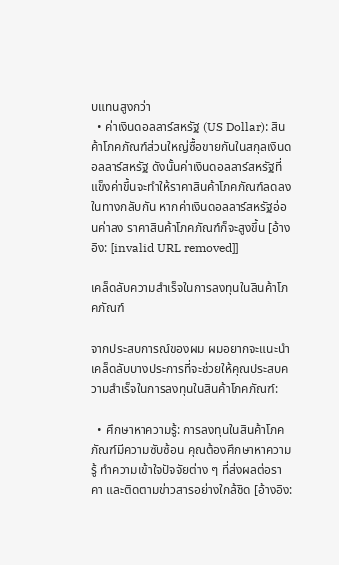บแทนสูงกว่า
  • ค่าเงินดอลลาร์สหรัฐ (US Dollar): สินค้าโภคภัณฑ์ส่วนใหญ่ซื้อขายกันในสกุลเงินดอลลาร์สหรัฐ ดังนั้นค่าเงินดอลลาร์สหรัฐที่แข็งค่าขึ้นจะทำให้ราคาสินค้าโภคภัณฑ์ลดลง ในทางกลับกัน หากค่าเงินดอลลาร์สหรัฐอ่อนค่าลง ราคาสินค้าโภคภัณฑ์ก็จะสูงขึ้น [อ้างอิง: [invalid URL removed]]

เคล็ดลับความสำเร็จในการลงทุนในสินค้าโภคภัณฑ์

จากประสบการณ์ของผม ผมอยากจะแนะนำเคล็ดลับบางประการที่จะช่วยให้คุณประสบความสำเร็จในการลงทุนในสินค้าโภคภัณฑ์:

  • ศึกษาหาความรู้: การลงทุนในสินค้าโภคภัณฑ์มีความซับซ้อน คุณต้องศึกษาหาความรู้ ทำความเข้าใจปัจจัยต่าง ๆ ที่ส่งผลต่อราคา และติดตามข่าวสารอย่างใกล้ชิด [อ้างอิง: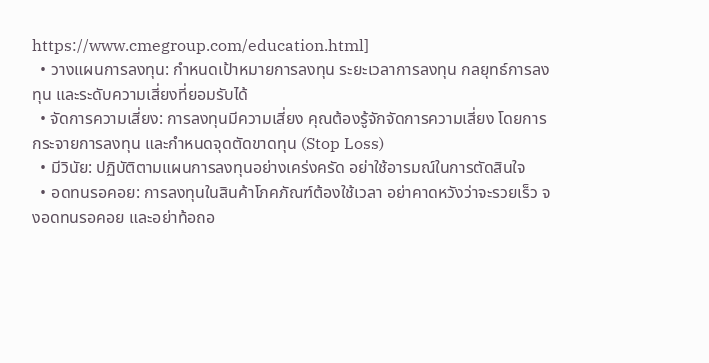https://www.cmegroup.com/education.html]
  • วางแผนการลงทุน: กำหนดเป้าหมายการลงทุน ระยะเวลาการลงทุน กลยุทธ์การลงทุน และระดับความเสี่ยงที่ยอมรับได้
  • จัดการความเสี่ยง: การลงทุนมีความเสี่ยง คุณต้องรู้จักจัดการความเสี่ยง โดยการกระจายการลงทุน และกำหนดจุดตัดขาดทุน (Stop Loss)
  • มีวินัย: ปฏิบัติตามแผนการลงทุนอย่างเคร่งครัด อย่าใช้อารมณ์ในการตัดสินใจ
  • อดทนรอคอย: การลงทุนในสินค้าโภคภัณฑ์ต้องใช้เวลา อย่าคาดหวังว่าจะรวยเร็ว จงอดทนรอคอย และอย่าท้อถอ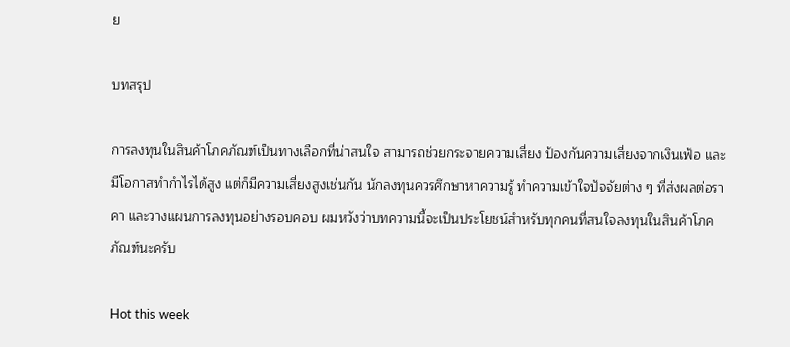ย

บทสรุป

การลงทุนในสินค้าโภคภัณฑ์เป็นทางเลือกที่น่าสนใจ สามารถช่วยกระจายความเสี่ยง ป้องกันความเสี่ยงจากเงินเฟ้อ และมีโอกาสทำกำไรได้สูง แต่ก็มีความเสี่ยงสูงเช่นกัน นักลงทุนควรศึกษาหาความรู้ ทำความเข้าใจปัจจัยต่าง ๆ ที่ส่งผลต่อราคา และวางแผนการลงทุนอย่างรอบคอบ ผมหวังว่าบทความนี้จะเป็นประโยชน์สำหรับทุกคนที่สนใจลงทุนในสินค้าโภคภัณฑ์นะครับ

Hot this week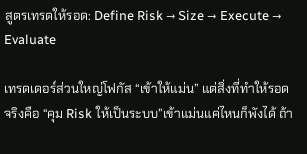สูตรเทรดให้รอด: Define Risk → Size → Execute → Evaluate

เทรดเดอร์ส่วนใหญ่โฟกัส “เข้าให้แม่น” แต่สิ่งที่ทำให้รอดจริงคือ “คุม Risk ให้เป็นระบบ”เข้าแม่นแค่ไหนก็พังได้ ถ้า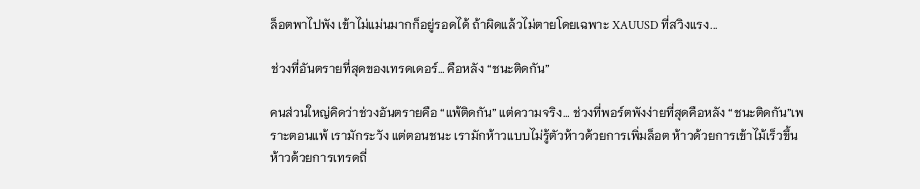ล็อตพาไปพัง เข้าไม่แม่นมากก็อยู่รอดได้ ถ้าผิดแล้วไม่ตายโดยเฉพาะ XAUUSD ที่สวิงแรง...

ช่วงที่อันตรายที่สุดของเทรดเดอร์… คือหลัง “ชนะติดกัน”

คนส่วนใหญ่คิดว่าช่วงอันตรายคือ “แพ้ติดกัน” แต่ความจริง… ช่วงที่พอร์ตพังง่ายที่สุดคือหลัง “ชนะติดกัน”เพราะตอนแพ้ เรามักระวัง แต่ตอนชนะ เรามักห้าวแบบไม่รู้ตัวห้าวด้วยการเพิ่มล็อต ห้าวด้วยการเข้าไม้เร็วขึ้น ห้าวด้วยการเทรดถี่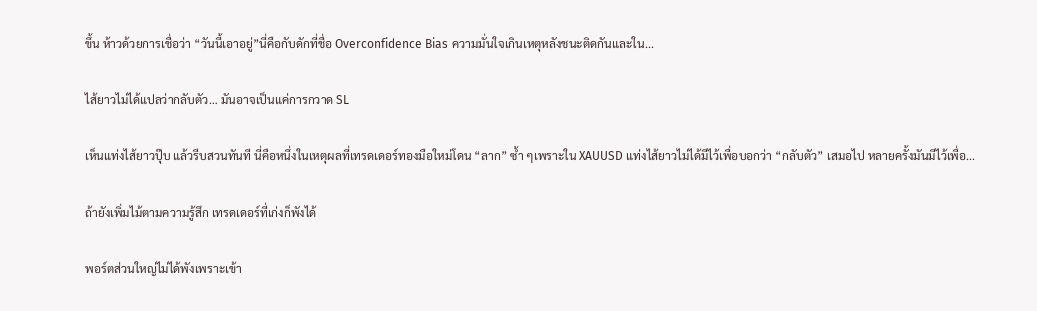ขึ้น ห้าวด้วยการเชื่อว่า “วันนี้เอาอยู่”นี่คือกับดักที่ชื่อ Overconfidence Bias ความมั่นใจเกินเหตุหลังชนะติดกันและใน...

ไส้ยาวไม่ได้แปลว่ากลับตัว… มันอาจเป็นแค่การกวาด SL

เห็นแท่งไส้ยาวปุ๊บ แล้วรีบสวนทันที นี่คือหนึ่งในเหตุผลที่เทรดเดอร์ทองมือใหม่โดน “ลาก” ซ้ำ ๆเพราะใน XAUUSD แท่งไส้ยาวไม่ได้มีไว้เพื่อบอกว่า “กลับตัว” เสมอไป หลายครั้งมันมีไว้เพื่อ...

ถ้ายังเพิ่มไม้ตามความรู้สึก เทรดเดอร์ที่เก่งก็พังได้

พอร์ตส่วนใหญ่ไม่ได้พังเพราะเข้า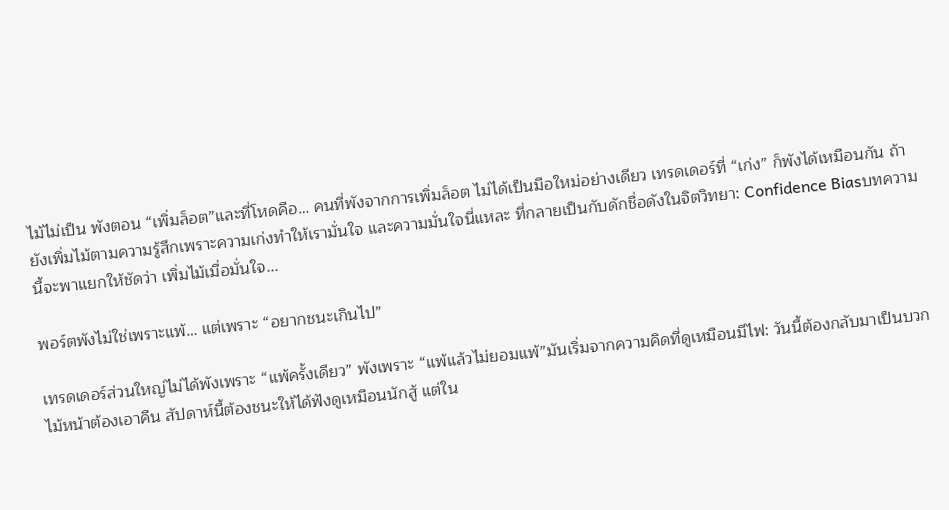ไม้ไม่เป็น พังตอน “เพิ่มล็อต”และที่โหดคือ… คนที่พังจากการเพิ่มล็อต ไม่ได้เป็นมือใหม่อย่างเดียว เทรดเดอร์ที่ “เก่ง” ก็พังได้เหมือนกัน ถ้ายังเพิ่มไม้ตามความรู้สึกเพราะความเก่งทำให้เรามั่นใจ และความมั่นใจนี่แหละ ที่กลายเป็นกับดักชื่อดังในจิตวิทยา: Confidence Biasบทความนี้จะพาแยกให้ชัดว่า เพิ่มไม้เมื่อมั่นใจ...

พอร์ตพังไม่ใช่เพราะแพ้… แต่เพราะ “อยากชนะเกินไป”

เทรดเดอร์ส่วนใหญ่ไม่ได้พังเพราะ “แพ้ครั้งเดียว” พังเพราะ “แพ้แล้วไม่ยอมแพ้”มันเริ่มจากความคิดที่ดูเหมือนมีไฟ: วันนี้ต้องกลับมาเป็นบวก ไม้หน้าต้องเอาคืน สัปดาห์นี้ต้องชนะให้ได้ฟังดูเหมือนนักสู้ แต่ใน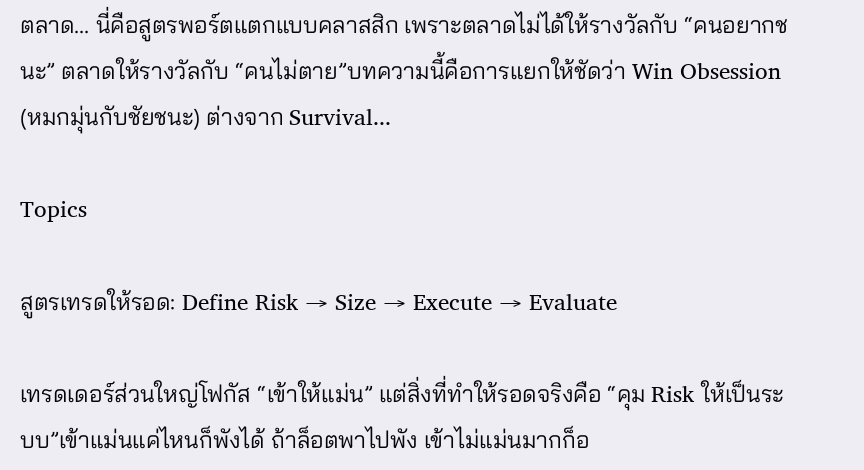ตลาด… นี่คือสูตรพอร์ตแตกแบบคลาสสิก เพราะตลาดไม่ได้ให้รางวัลกับ “คนอยากชนะ” ตลาดให้รางวัลกับ “คนไม่ตาย”บทความนี้คือการแยกให้ชัดว่า Win Obsession (หมกมุ่นกับชัยชนะ) ต่างจาก Survival...

Topics

สูตรเทรดให้รอด: Define Risk → Size → Execute → Evaluate

เทรดเดอร์ส่วนใหญ่โฟกัส “เข้าให้แม่น” แต่สิ่งที่ทำให้รอดจริงคือ “คุม Risk ให้เป็นระบบ”เข้าแม่นแค่ไหนก็พังได้ ถ้าล็อตพาไปพัง เข้าไม่แม่นมากก็อ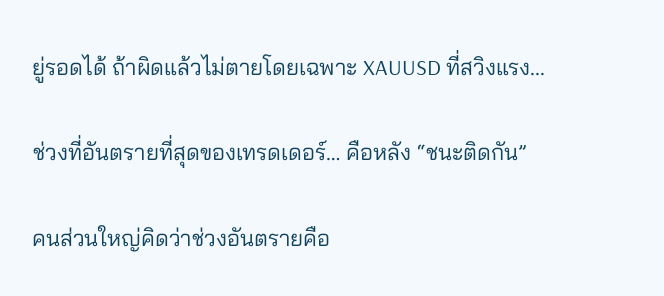ยู่รอดได้ ถ้าผิดแล้วไม่ตายโดยเฉพาะ XAUUSD ที่สวิงแรง...

ช่วงที่อันตรายที่สุดของเทรดเดอร์… คือหลัง “ชนะติดกัน”

คนส่วนใหญ่คิดว่าช่วงอันตรายคือ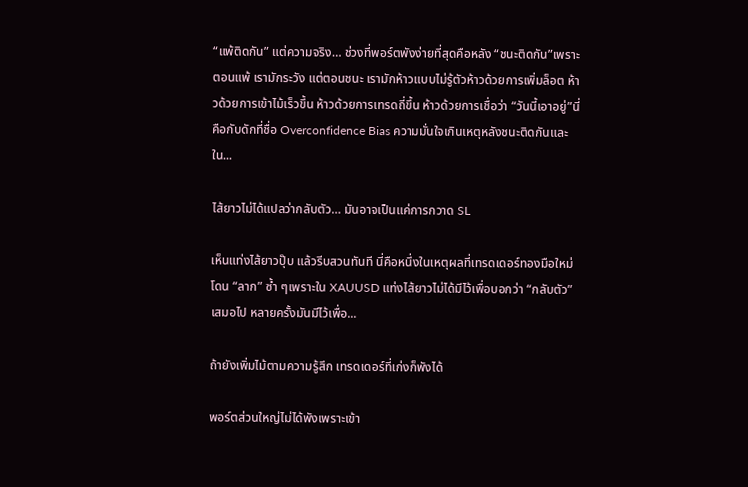“แพ้ติดกัน” แต่ความจริง… ช่วงที่พอร์ตพังง่ายที่สุดคือหลัง “ชนะติดกัน”เพราะตอนแพ้ เรามักระวัง แต่ตอนชนะ เรามักห้าวแบบไม่รู้ตัวห้าวด้วยการเพิ่มล็อต ห้าวด้วยการเข้าไม้เร็วขึ้น ห้าวด้วยการเทรดถี่ขึ้น ห้าวด้วยการเชื่อว่า “วันนี้เอาอยู่”นี่คือกับดักที่ชื่อ Overconfidence Bias ความมั่นใจเกินเหตุหลังชนะติดกันและใน...

ไส้ยาวไม่ได้แปลว่ากลับตัว… มันอาจเป็นแค่การกวาด SL

เห็นแท่งไส้ยาวปุ๊บ แล้วรีบสวนทันที นี่คือหนึ่งในเหตุผลที่เทรดเดอร์ทองมือใหม่โดน “ลาก” ซ้ำ ๆเพราะใน XAUUSD แท่งไส้ยาวไม่ได้มีไว้เพื่อบอกว่า “กลับตัว” เสมอไป หลายครั้งมันมีไว้เพื่อ...

ถ้ายังเพิ่มไม้ตามความรู้สึก เทรดเดอร์ที่เก่งก็พังได้

พอร์ตส่วนใหญ่ไม่ได้พังเพราะเข้า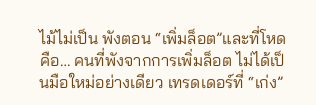ไม้ไม่เป็น พังตอน “เพิ่มล็อต”และที่โหดคือ… คนที่พังจากการเพิ่มล็อต ไม่ได้เป็นมือใหม่อย่างเดียว เทรดเดอร์ที่ “เก่ง”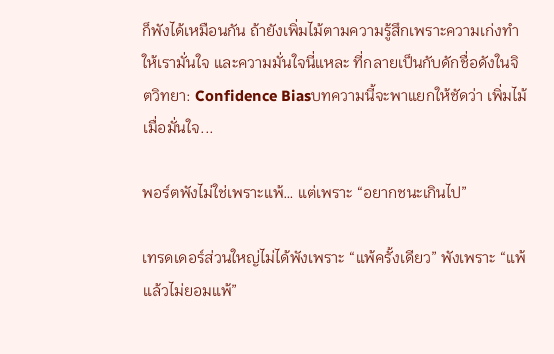ก็พังได้เหมือนกัน ถ้ายังเพิ่มไม้ตามความรู้สึกเพราะความเก่งทำให้เรามั่นใจ และความมั่นใจนี่แหละ ที่กลายเป็นกับดักชื่อดังในจิตวิทยา: Confidence Biasบทความนี้จะพาแยกให้ชัดว่า เพิ่มไม้เมื่อมั่นใจ...

พอร์ตพังไม่ใช่เพราะแพ้… แต่เพราะ “อยากชนะเกินไป”

เทรดเดอร์ส่วนใหญ่ไม่ได้พังเพราะ “แพ้ครั้งเดียว” พังเพราะ “แพ้แล้วไม่ยอมแพ้”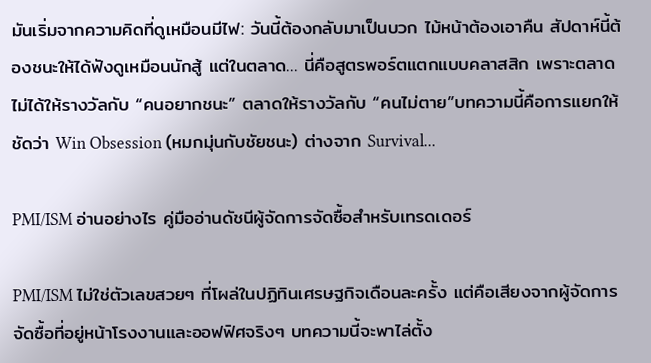มันเริ่มจากความคิดที่ดูเหมือนมีไฟ: วันนี้ต้องกลับมาเป็นบวก ไม้หน้าต้องเอาคืน สัปดาห์นี้ต้องชนะให้ได้ฟังดูเหมือนนักสู้ แต่ในตลาด… นี่คือสูตรพอร์ตแตกแบบคลาสสิก เพราะตลาดไม่ได้ให้รางวัลกับ “คนอยากชนะ” ตลาดให้รางวัลกับ “คนไม่ตาย”บทความนี้คือการแยกให้ชัดว่า Win Obsession (หมกมุ่นกับชัยชนะ) ต่างจาก Survival...

PMI/ISM อ่านอย่างไร คู่มืออ่านดัชนีผู้จัดการจัดซื้อสำหรับเทรดเดอร์

PMI/ISM ไม่ใช่ตัวเลขสวยๆ ที่โผล่ในปฏิทินเศรษฐกิจเดือนละครั้ง แต่คือเสียงจากผู้จัดการจัดซื้อที่อยู่หน้าโรงงานและออฟฟิศจริงๆ บทความนี้จะพาไล่ตั้ง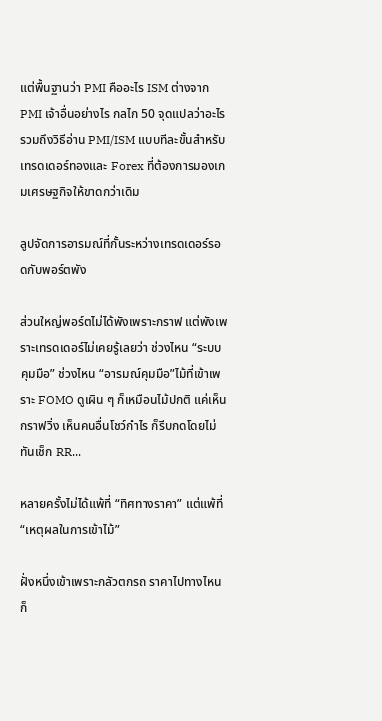แต่พื้นฐานว่า PMI คืออะไร ISM ต่างจาก PMI เจ้าอื่นอย่างไร กลไก 50 จุดแปลว่าอะไร รวมถึงวิธีอ่าน PMI/ISM แบบทีละขั้นสำหรับเทรดเดอร์ทองและ Forex ที่ต้องการมองเกมเศรษฐกิจให้ขาดกว่าเดิม

ลูปจัดการอารมณ์ที่กั้นระหว่างเทรดเดอร์รอดกับพอร์ตพัง

ส่วนใหญ่พอร์ตไม่ได้พังเพราะกราฟ แต่พังเพราะเทรดเดอร์ไม่เคยรู้เลยว่า ช่วงไหน “ระบบคุมมือ” ช่วงไหน “อารมณ์คุมมือ”ไม้ที่เข้าเพราะ FOMO ดูเผิน ๆ ก็เหมือนไม้ปกติ แค่เห็นกราฟวิ่ง เห็นคนอื่นโชว์กำไร ก็รีบกดโดยไม่ทันเช็ก RR...

หลายครั้งไม่ได้แพ้ที่ “ทิศทางราคา” แต่แพ้ที่ “เหตุผลในการเข้าไม้”

ฝั่งหนึ่งเข้าเพราะกลัวตกรถ ราคาไปทางไหนก็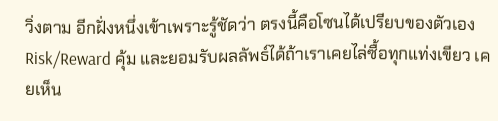วิ่งตาม อีกฝั่งหนึ่งเข้าเพราะรู้ชัดว่า ตรงนี้คือโซนได้เปรียบของตัวเอง Risk/Reward คุ้ม และยอมรับผลลัพธ์ได้ถ้าเราเคยไล่ซื้อทุกแท่งเขียว เคยเห็น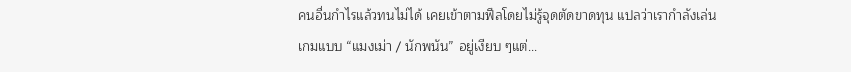คนอื่นกำไรแล้วทนไม่ได้ เคยเข้าตามฟีลโดยไม่รู้จุดตัดขาดทุน แปลว่าเรากำลังเล่นเกมแบบ “แมงเม่า / นักพนัน” อยู่เงียบ ๆแต่...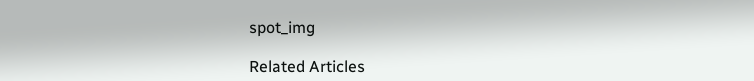spot_img

Related Articles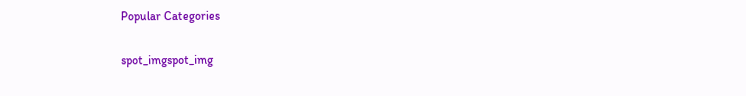Popular Categories

spot_imgspot_img